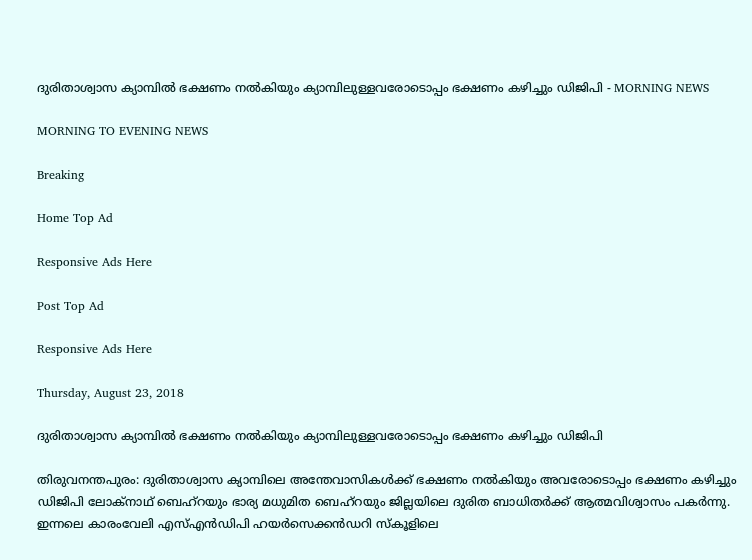ദുരിതാശ്വാസ ക്യാമ്പില്‍ ഭക്ഷണം നല്‍കിയും ക്യാമ്പിലുള്ളവരോടൊപ്പം ഭക്ഷണം കഴിച്ചും ഡിജിപി - MORNING NEWS

MORNING TO EVENING NEWS

Breaking

Home Top Ad

Responsive Ads Here

Post Top Ad

Responsive Ads Here

Thursday, August 23, 2018

ദുരിതാശ്വാസ ക്യാമ്പില്‍ ഭക്ഷണം നല്‍കിയും ക്യാമ്പിലുള്ളവരോടൊപ്പം ഭക്ഷണം കഴിച്ചും ഡിജിപി

തിരുവനന്തപുരം: ദുരിതാശ്വാസ ക്യാമ്പിലെ അന്തേവാസികൾക്ക് ഭക്ഷണം നൽകിയും അവരോടൊപ്പം ഭക്ഷണം കഴിച്ചും ഡിജിപി ലോക്നാഥ് ബെഹ്റയും ഭാര്യ മധുമിത ബെഹ്റയും ജില്ലയിലെ ദുരിത ബാധിതർക്ക് ആത്മവിശ്വാസം പകർന്നു. ഇന്നലെ കാരംവേലി എസ്എൻഡിപി ഹയർസെക്കൻഡറി സ്കൂളിലെ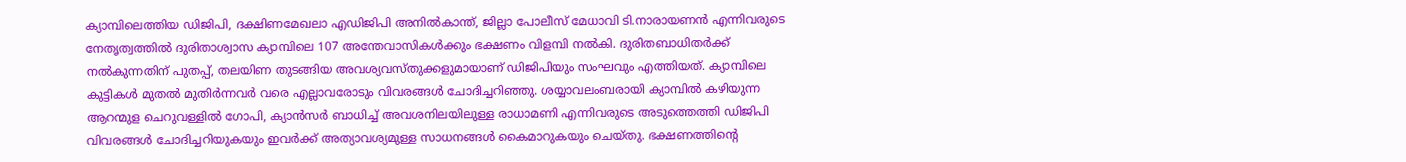ക്യാമ്പിലെത്തിയ ഡിജിപി, ദക്ഷിണമേഖലാ എഡിജിപി അനിൽകാന്ത്, ജില്ലാ പോലീസ് മേധാവി ടി.നാരായണൻ എന്നിവരുടെ നേതൃത്വത്തിൽ ദുരിതാശ്വാസ ക്യാമ്പിലെ 107 അന്തേവാസികൾക്കും ഭക്ഷണം വിളമ്പി നൽകി. ദുരിതബാധിതർക്ക് നൽകുന്നതിന് പുതപ്പ്, തലയിണ തുടങ്ങിയ അവശ്യവസ്തുക്കളുമായാണ് ഡിജിപിയും സംഘവും എത്തിയത്. ക്യാമ്പിലെ കുട്ടികൾ മുതൽ മുതിർന്നവർ വരെ എല്ലാവരോടും വിവരങ്ങൾ ചോദിച്ചറിഞ്ഞു. ശയ്യാവലംബരായി ക്യാമ്പിൽ കഴിയുന്ന ആറന്മുള ചെറുവള്ളിൽ ഗോപി, ക്യാൻസർ ബാധിച്ച് അവശനിലയിലുള്ള രാധാമണി എന്നിവരുടെ അടുത്തെത്തി ഡിജിപി വിവരങ്ങൾ ചോദിച്ചറിയുകയും ഇവർക്ക് അത്യാവശ്യമുള്ള സാധനങ്ങൾ കൈമാറുകയും ചെയ്തു. ഭക്ഷണത്തിന്റെ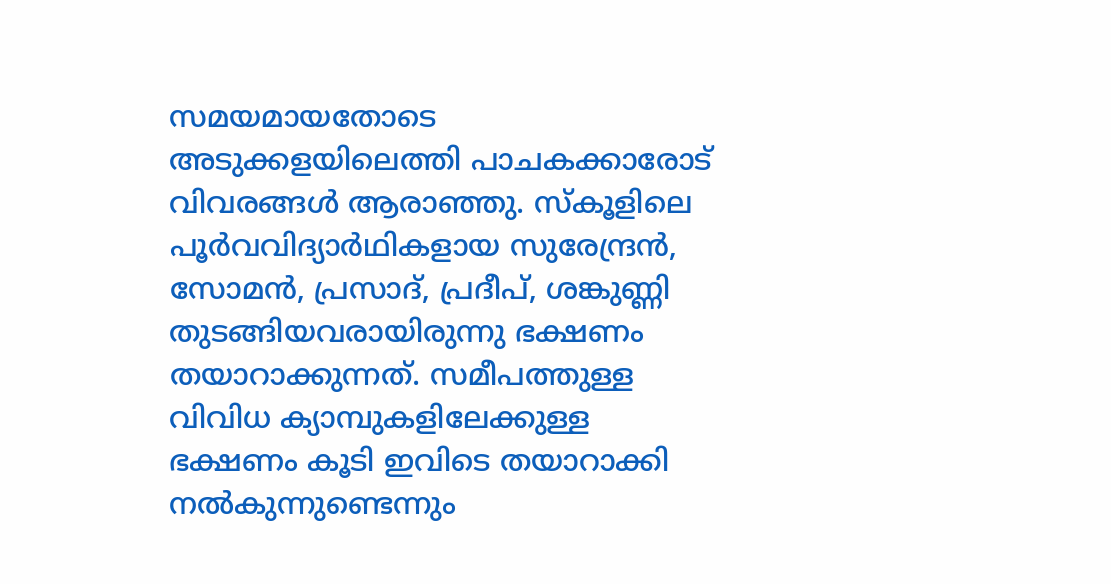സമയമായതോടെ അടുക്കളയിലെത്തി പാചകക്കാരോട് വിവരങ്ങൾ ആരാഞ്ഞു. സ്കൂളിലെ പൂർവവിദ്യാർഥികളായ സുരേന്ദ്രൻ, സോമൻ, പ്രസാദ്, പ്രദീപ്, ശങ്കുണ്ണി തുടങ്ങിയവരായിരുന്നു ഭക്ഷണം തയാറാക്കുന്നത്. സമീപത്തുള്ള വിവിധ ക്യാമ്പുകളിലേക്കുള്ള ഭക്ഷണം കൂടി ഇവിടെ തയാറാക്കി നൽകുന്നുണ്ടെന്നും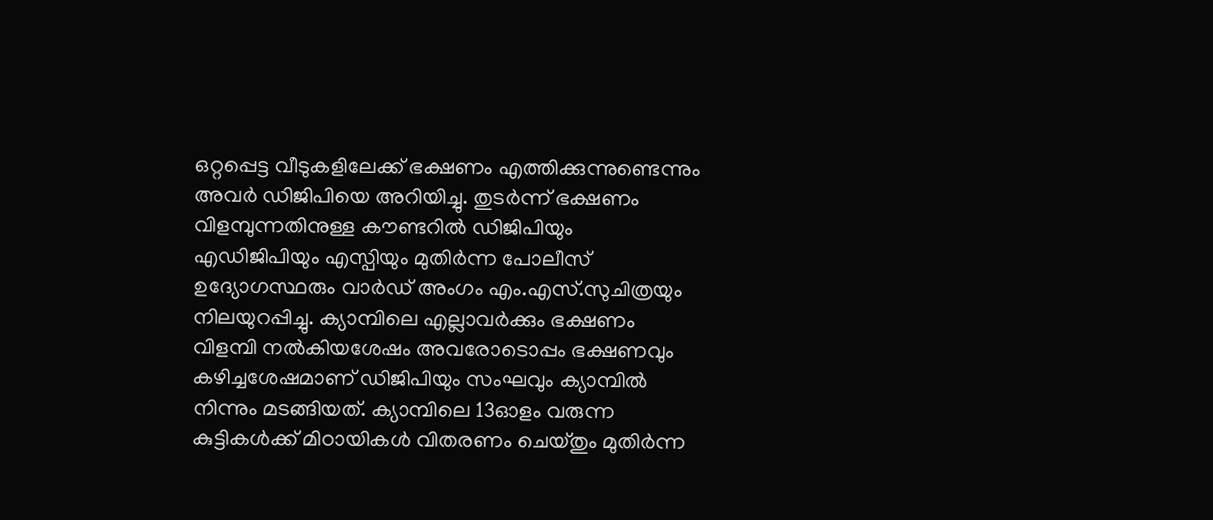ഒറ്റപ്പെട്ട വീടുകളിലേക്ക് ഭക്ഷണം എത്തിക്കുന്നുണ്ടെന്നും അവർ ഡിജിപിയെ അറിയിച്ചു. തുടർന്ന് ഭക്ഷണം വിളമ്പുന്നതിനുള്ള കൗണ്ടറിൽ ഡിജിപിയും എഡിജിപിയും എസ്പിയും മുതിർന്ന പോലീസ് ഉദ്യോഗസ്ഥരും വാർഡ് അംഗം എം.എസ്.സുചിത്രയും നിലയുറപ്പിച്ചു. ക്യാമ്പിലെ എല്ലാവർക്കും ഭക്ഷണം വിളമ്പി നൽകിയശേഷം അവരോടൊപ്പം ഭക്ഷണവും കഴിച്ചശേഷമാണ് ഡിജിപിയും സംഘവും ക്യാമ്പിൽ നിന്നും മടങ്ങിയത്. ക്യാമ്പിലെ 13ഓളം വരുന്ന കുട്ടികൾക്ക് മിഠായികൾ വിതരണം ചെയ്തും മുതിർന്ന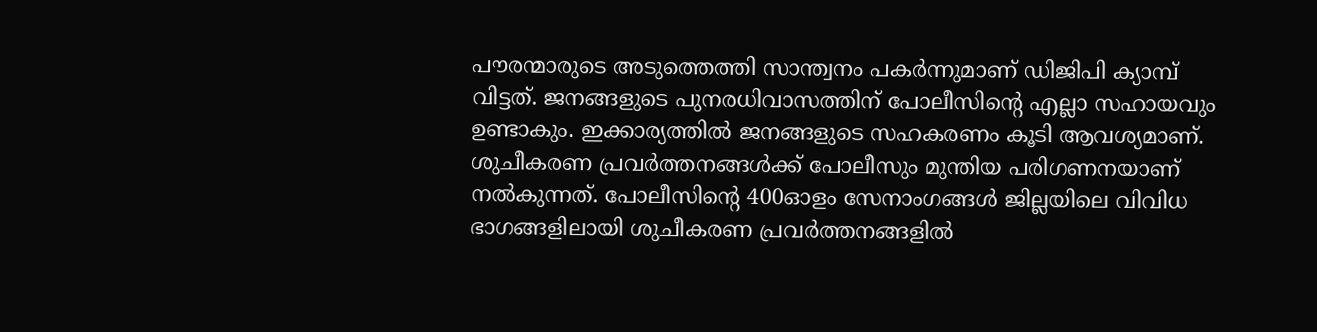പൗരന്മാരുടെ അടുത്തെത്തി സാന്ത്വനം പകർന്നുമാണ് ഡിജിപി ക്യാമ്പ് വിട്ടത്. ജനങ്ങളുടെ പുനരധിവാസത്തിന് പോലീസിന്റെ എല്ലാ സഹായവും ഉണ്ടാകും. ഇക്കാര്യത്തിൽ ജനങ്ങളുടെ സഹകരണം കൂടി ആവശ്യമാണ്. ശുചീകരണ പ്രവർത്തനങ്ങൾക്ക് പോലീസും മുന്തിയ പരിഗണനയാണ് നൽകുന്നത്. പോലീസിന്റെ 400ഓളം സേനാംഗങ്ങൾ ജില്ലയിലെ വിവിധ ഭാഗങ്ങളിലായി ശുചീകരണ പ്രവർത്തനങ്ങളിൽ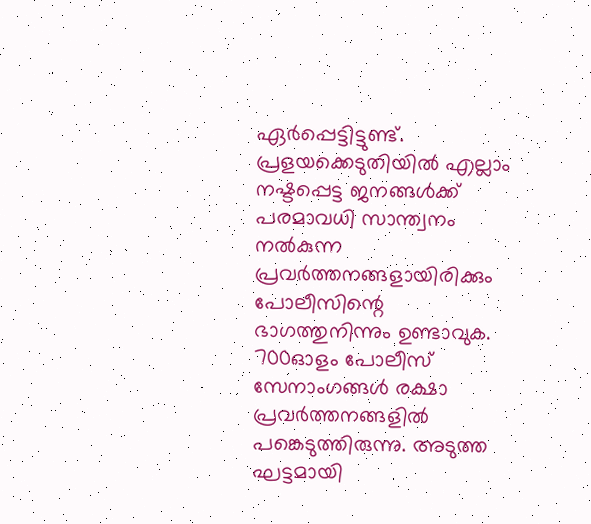ഏർപ്പെട്ടിട്ടുണ്ട്. പ്രളയക്കെടുതിയിൽ എല്ലാം നഷ്ടപ്പെട്ട ജനങ്ങൾക്ക് പരമാവധി സാന്ത്വനം നൽകുന്ന പ്രവർത്തനങ്ങളായിരിക്കും പോലീസിന്റെ ഭാഗത്തുനിന്നും ഉണ്ടാവുക. 700ഓളം പോലീസ് സേനാംഗങ്ങൾ രക്ഷാ പ്രവർത്തനങ്ങളിൽ പങ്കെടുത്തിരുന്നു. അടുത്ത ഘട്ടമായി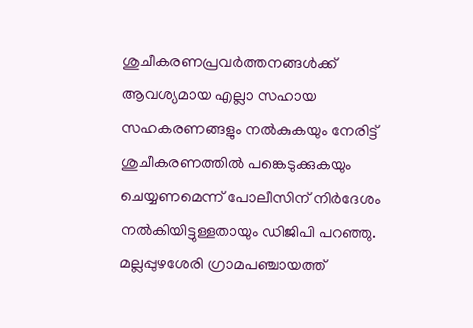ശുചീകരണപ്രവർത്തനങ്ങൾക്ക് ആവശ്യമായ എല്ലാ സഹായ സഹകരണങ്ങളും നൽകുകയും നേരിട്ട് ശുചീകരണത്തിൽ പങ്കെടുക്കുകയും ചെയ്യണമെന്ന് പോലീസിന് നിർദേശം നൽകിയിട്ടുള്ളതായും ഡിജിപി പറഞ്ഞു. മല്ലപ്പുഴശേരി ഗ്രാമപഞ്ചായത്ത്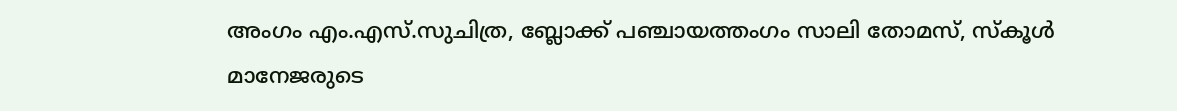അംഗം എം.എസ്.സുചിത്ര, ബ്ലോക്ക് പഞ്ചായത്തംഗം സാലി തോമസ്, സ്കൂൾ മാനേജരുടെ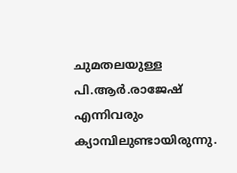ചുമതലയുള്ള പി.ആർ.രാജേഷ് എന്നിവരും ക്യാമ്പിലുണ്ടായിരുന്നു.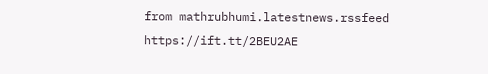from mathrubhumi.latestnews.rssfeed https://ift.tt/2BEU2AE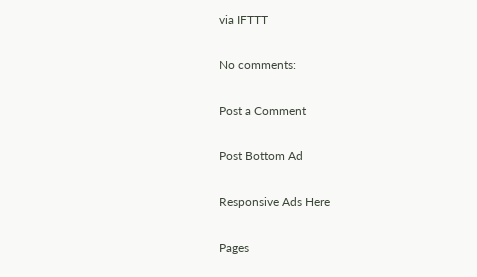via IFTTT

No comments:

Post a Comment

Post Bottom Ad

Responsive Ads Here

Pages